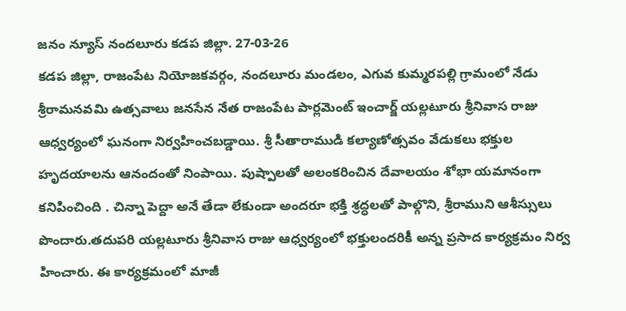జనం న్యూస్ నందలూరు కడప జిల్లా. 27-03-26
కడప జిల్లా, రాజంపేట నియోజకవర్గం, నందలూరు మండలం, ఎగువ కుమ్మరపల్లి గ్రామంలో నేడు శ్రీరామనవమి ఉత్సవాలు జనసేన నేత రాజంపేట పార్లమెంట్ ఇంచార్జ్ యల్లటూరు శ్రీనివాస రాజు ఆధ్వర్యంలో ఘనంగా నిర్వహించబడ్డాయి. శ్రీ సీతారాముడి కల్యాణోత్సవం వేడుకలు భక్తుల హృదయాలను ఆనందంతో నింపాయి. పుష్పాలతో అలంకరించిన దేవాలయం శోభా యమానంగా కనిపించింది . చిన్నా పెద్దా అనే తేడా లేకుండా అందరూ భక్తి శ్రద్ధలతో పాల్గొని, శ్రీరాముని ఆశీస్సులు పొందారు.తదుపరి యల్లటూరు శ్రీనివాస రాజు ఆధ్వర్యంలో భక్తులందరికీ అన్న ప్రసాద కార్యక్రమం నిర్వ హించారు. ఈ కార్యక్రమంలో మాజీ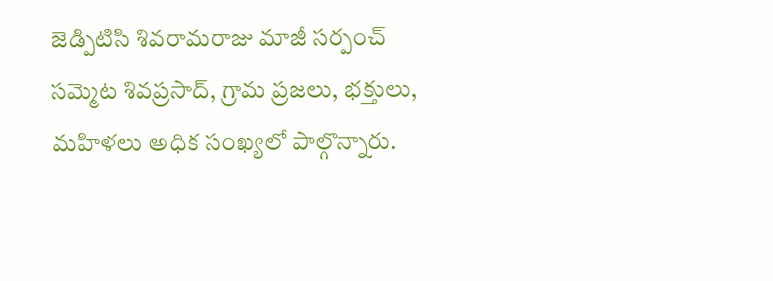జెడ్పిటిసి శివరామరాజు మాజీ సర్పంచ్ సమ్మెట శివప్రసాద్, గ్రామ ప్రజలు, భక్తులు, మహిళలు అధిక సంఖ్యలో పాల్గొన్నారు.